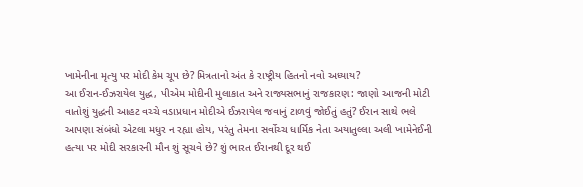ખામેનીના મૃત્યુ પર મોદી કેમ ચૂપ છે? મિત્રતાનો અંત કે રાષ્ટ્રીય હિતનો નવો અધ્યાય?
આ ઈરાન-ઈઝરાયેલ યુદ્ધ, પીએમ મોદીની મુલાકાત અને રાજ્યસભાનું રાજકારણ: જાણો આજની મોટી વાતોશું યુદ્ધની આહટ વચ્ચે વડાપ્રધાન મોદીએ ઈઝરાયેલ જવાનું ટાળવું જોઈતું હતું? ઈરાન સાથે ભલે આપણા સંબંધો એટલા મધુર ન રહ્યા હોય, પરંતુ તેમના સર્વોચ્ચ ધાર્મિક નેતા અયાતુલ્લા અલી ખામેનેઈની હત્યા પર મોદી સરકારની મૌન શું સૂચવે છે? શું ભારત ઈરાનથી દૂર થઈ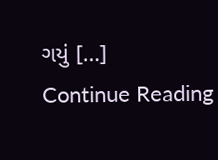ગયું […]
Continue Reading